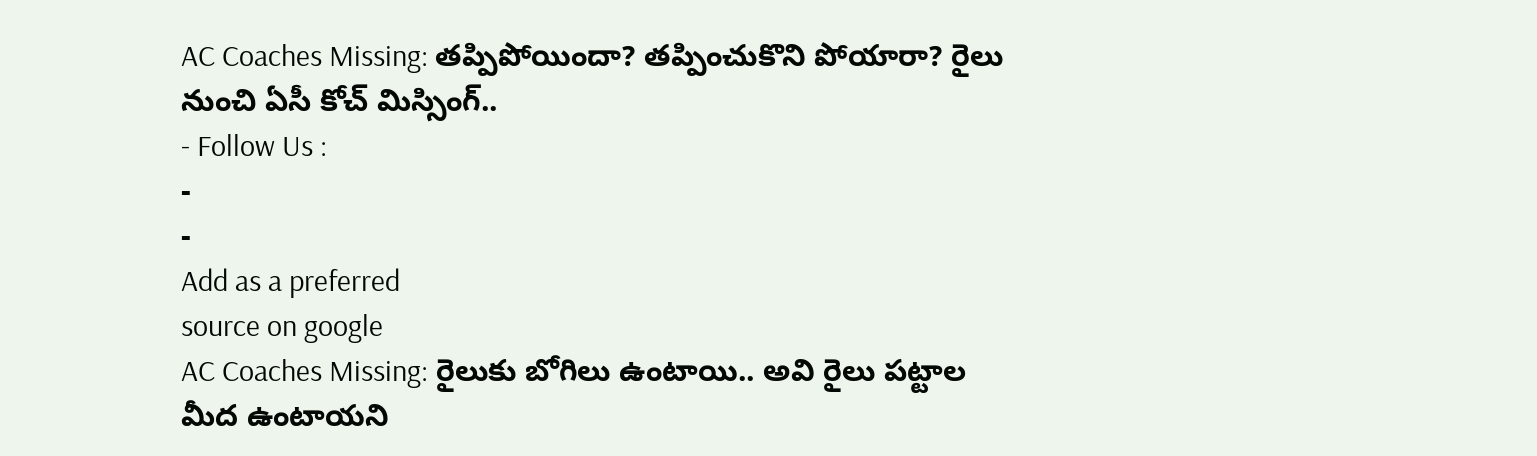AC Coaches Missing: తప్పిపోయిందా? తప్పించుకొని పోయారా? రైలు నుంచి ఏసీ కోచ్ మిస్సింగ్..
- Follow Us :
-
-
Add as a preferred
source on google
AC Coaches Missing: రైలుకు బోగిలు ఉంటాయి.. అవి రైలు పట్టాల మీద ఉంటాయని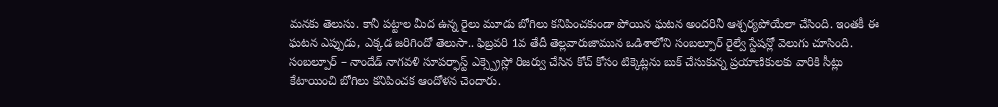మనకు తెలుసు. కానీ పట్టాల మీద ఉన్న రైలు మూడు బోగిలు కనిపించకుండా పోయిన ఘటన అందరినీ ఆశ్చర్యపోయేలా చేసింది. ఇంతకీ ఈ ఘటన ఎప్పుడు, ఎక్కడ జరిగిందో తెలుసా.. ఫిబ్రవరి 1వ తేదీ తెల్లవారుజామున ఒడిశాలోని సంబల్పూర్ రైల్వే స్టేషన్లో వెలుగు చూసింది. సంబల్పూర్ – నాందేడ్ నాగవళి సూపర్ఫాస్ట్ ఎక్స్ప్రెస్లో రిజర్వు చేసిన కోచ్ కోసం టిక్కెట్లను బుక్ చేసుకున్న ప్రయాణికులకు వారికి సీట్లు కేటాయించి బోగిలు కనిపించక ఆందోళన చెందారు.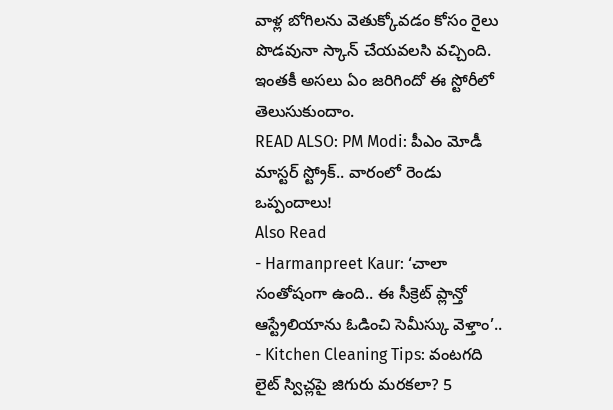వాళ్ల బోగిలను వెతుక్కోవడం కోసం రైలు పొడవునా స్కాన్ చేయవలసి వచ్చింది. ఇంతకీ అసలు ఏం జరిగిందో ఈ స్టోరీలో తెలుసుకుందాం.
READ ALSO: PM Modi: పీఎం మోడీ మాస్టర్ స్ట్రోక్.. వారంలో రెండు ఒప్పందాలు!
Also Read
- Harmanpreet Kaur: ‘చాలా సంతోషంగా ఉంది.. ఈ సీక్రెట్ ప్లాన్తో ఆస్ట్రేలియాను ఓడించి సెమీస్కు వెళ్తాం’..
- Kitchen Cleaning Tips: వంటగది లైట్ స్విచ్లపై జిగురు మరకలా? 5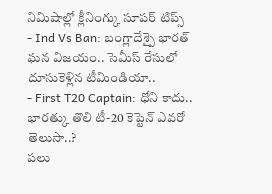నిమిషాల్లో క్లీనింగ్కు సూపర్ టిప్స్
- Ind Vs Ban: బంగ్లాదేశ్పై భారత్ ఘన విజయం.. సెమీస్ రేసులో దూసుకెళ్లిన టీమిండియా..
- First T20 Captain: ధోని కాదు.. భారత్కు తొలి టీ-20 కెప్టెన్ ఎవరో తెలుసా..?
పలు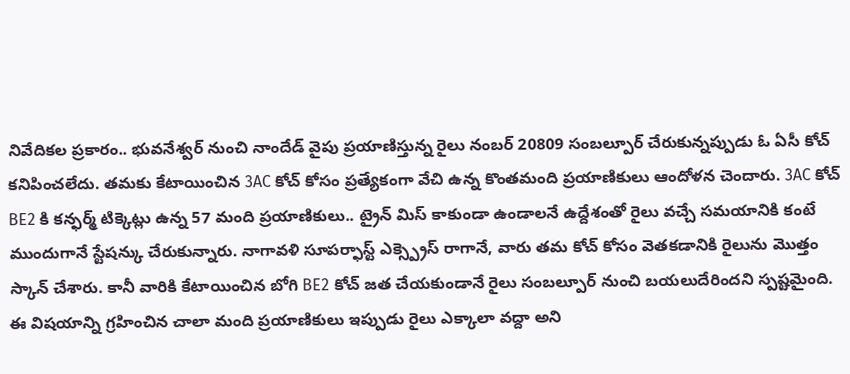నివేదికల ప్రకారం.. భువనేశ్వర్ నుంచి నాందేడ్ వైపు ప్రయాణిస్తున్న రైలు నంబర్ 20809 సంబల్పూర్ చేరుకున్నప్పుడు ఓ ఏసీ కోచ్ కనిపించలేదు. తమకు కేటాయించిన 3AC కోచ్ కోసం ప్రత్యేకంగా వేచి ఉన్న కొంతమంది ప్రయాణికులు ఆందోళన చెందారు. 3AC కోచ్ BE2 కి కన్ఫర్మ్ టిక్కెట్లు ఉన్న 57 మంది ప్రయాణికులు.. ట్రైన్ మిస్ కాకుండా ఉండాలనే ఉద్దేశంతో రైలు వచ్చే సమయానికి కంటే ముందుగానే స్టేషన్కు చేరుకున్నారు. నాగావళి సూపర్ఫాస్ట్ ఎక్స్ప్రెస్ రాగానే, వారు తమ కోచ్ కోసం వెతకడానికి రైలును మొత్తం స్కాన్ చేశారు. కానీ వారికి కేటాయించిన బోగి BE2 కోచ్ జత చేయకుండానే రైలు సంబల్పూర్ నుంచి బయలుదేరిందని స్పష్టమైంది. ఈ విషయాన్ని గ్రహించిన చాలా మంది ప్రయాణికులు ఇప్పుడు రైలు ఎక్కాలా వద్దా అని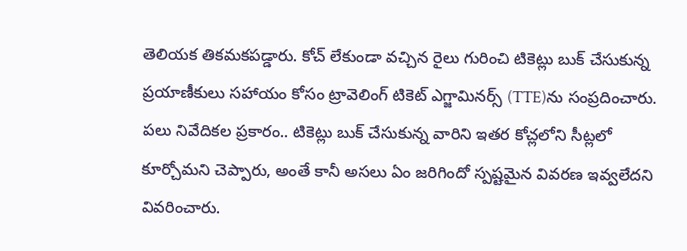తెలియక తికమకపడ్డారు. కోచ్ లేకుండా వచ్చిన రైలు గురించి టికెట్లు బుక్ చేసుకున్న ప్రయాణీకులు సహాయం కోసం ట్రావెలింగ్ టికెట్ ఎగ్జామినర్స్ (TTE)ను సంప్రదించారు. పలు నివేదికల ప్రకారం.. టికెట్లు బుక్ చేసుకున్న వారిని ఇతర కోచ్లలోని సీట్లలో కూర్చోమని చెప్పారు, అంతే కానీ అసలు ఏం జరిగిందో స్పష్టమైన వివరణ ఇవ్వలేదని వివరించారు.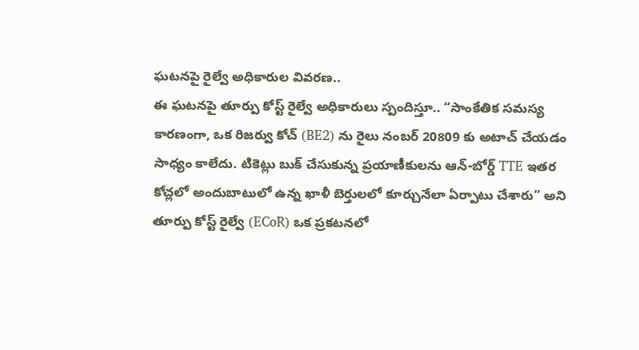ఘటనపై రైల్వే అధికారుల వివరణ..
ఈ ఘటనపై తూర్పు కోస్ట్ రైల్వే అధికారులు స్పందిస్తూ.. “సాంకేతిక సమస్య కారణంగా, ఒక రిజర్వు కోచ్ (BE2) ను రైలు నంబర్ 20809 కు అటాచ్ చేయడం సాధ్యం కాలేదు. టికెట్లు బుక్ చేసుకున్న ప్రయాణీకులను ఆన్-బోర్డ్ TTE ఇతర కోచ్లలో అందుబాటులో ఉన్న ఖాళీ బెర్తులలో కూర్చునేలా ఏర్పాటు చేశారు” అని తూర్పు కోస్ట్ రైల్వే (ECoR) ఒక ప్రకటనలో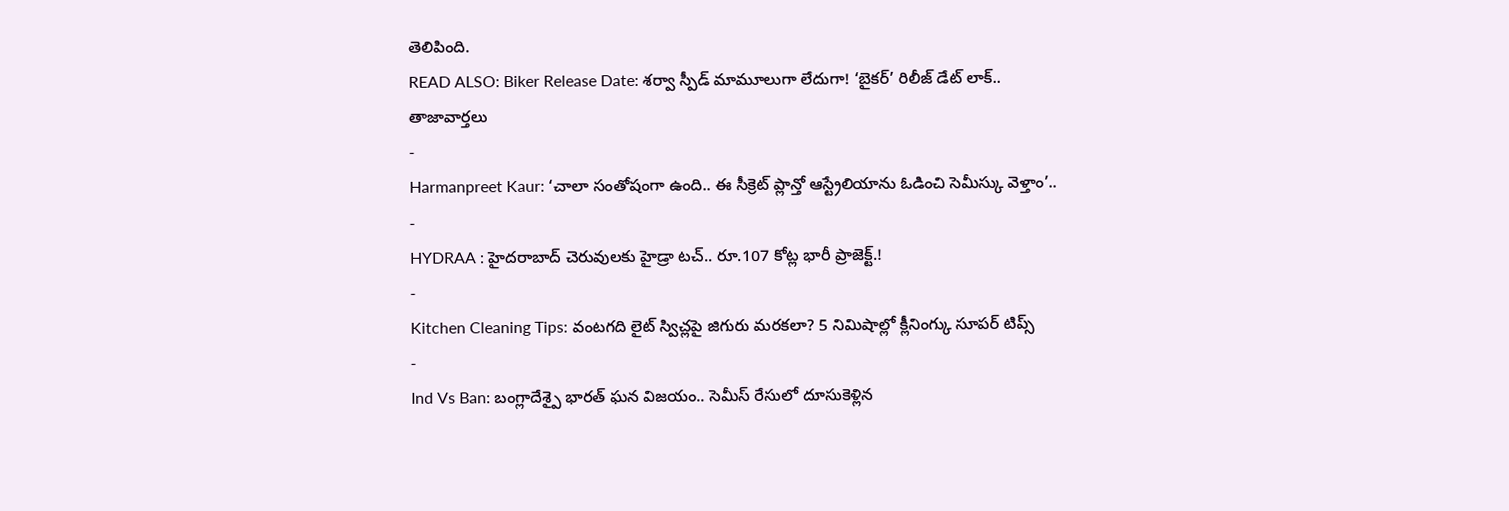తెలిపింది.
READ ALSO: Biker Release Date: శర్వా స్పీడ్ మామూలుగా లేదుగా! ‘బైకర్’ రిలీజ్ డేట్ లాక్..
తాజావార్తలు
-
Harmanpreet Kaur: ‘చాలా సంతోషంగా ఉంది.. ఈ సీక్రెట్ ప్లాన్తో ఆస్ట్రేలియాను ఓడించి సెమీస్కు వెళ్తాం’..
-
HYDRAA : హైదరాబాద్ చెరువులకు హైడ్రా టచ్.. రూ.107 కోట్ల భారీ ప్రాజెక్ట్.!
-
Kitchen Cleaning Tips: వంటగది లైట్ స్విచ్లపై జిగురు మరకలా? 5 నిమిషాల్లో క్లీనింగ్కు సూపర్ టిప్స్
-
Ind Vs Ban: బంగ్లాదేశ్పై భారత్ ఘన విజయం.. సెమీస్ రేసులో దూసుకెళ్లిన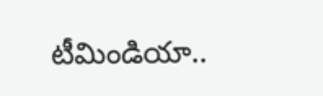టీమిండియా..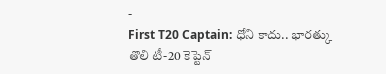-
First T20 Captain: ధోని కాదు.. భారత్కు తొలి టీ-20 కెప్టెన్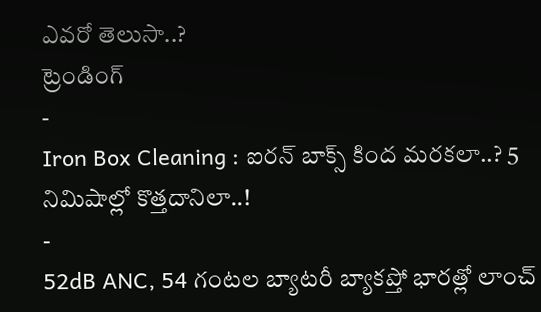ఎవరో తెలుసా..?
ట్రెండింగ్
-
Iron Box Cleaning : ఐరన్ బాక్స్ కింద మరకలా..? 5 నిమిషాల్లో కొత్తదానిలా..!
-
52dB ANC, 54 గంటల బ్యాటరీ బ్యాకప్తో భారత్లో లాంచ్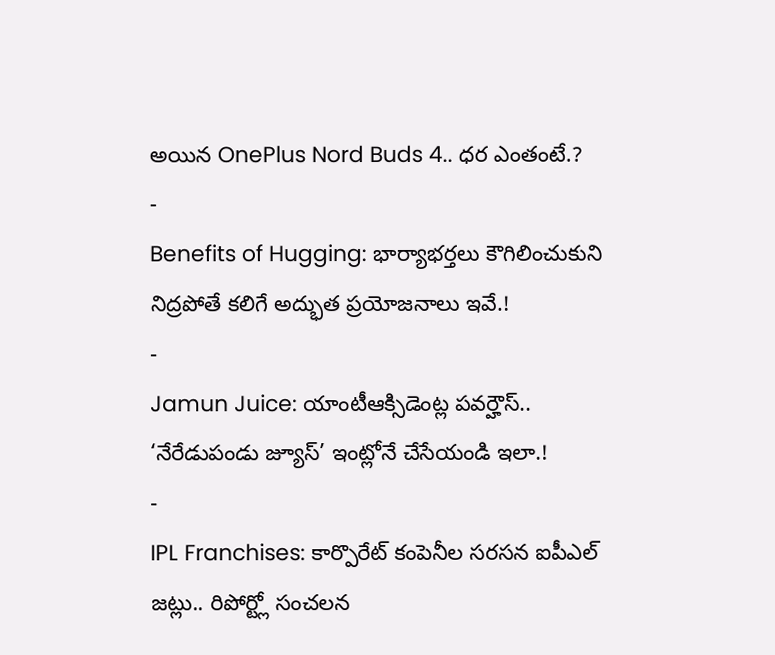అయిన OnePlus Nord Buds 4.. ధర ఎంతంటే.?
-
Benefits of Hugging: భార్యాభర్తలు కౌగిలించుకుని నిద్రపోతే కలిగే అద్భుత ప్రయోజనాలు ఇవే.!
-
Jamun Juice: యాంటీఆక్సిడెంట్ల పవర్హౌస్.. ‘నేరేడుపండు జ్యూస్’ ఇంట్లోనే చేసేయండి ఇలా.!
-
IPL Franchises: కార్పొరేట్ కంపెనీల సరసన ఐపీఎల్ జట్లు.. రిపోర్ట్లో సంచలన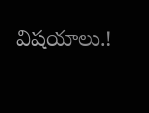విషయాలు.!